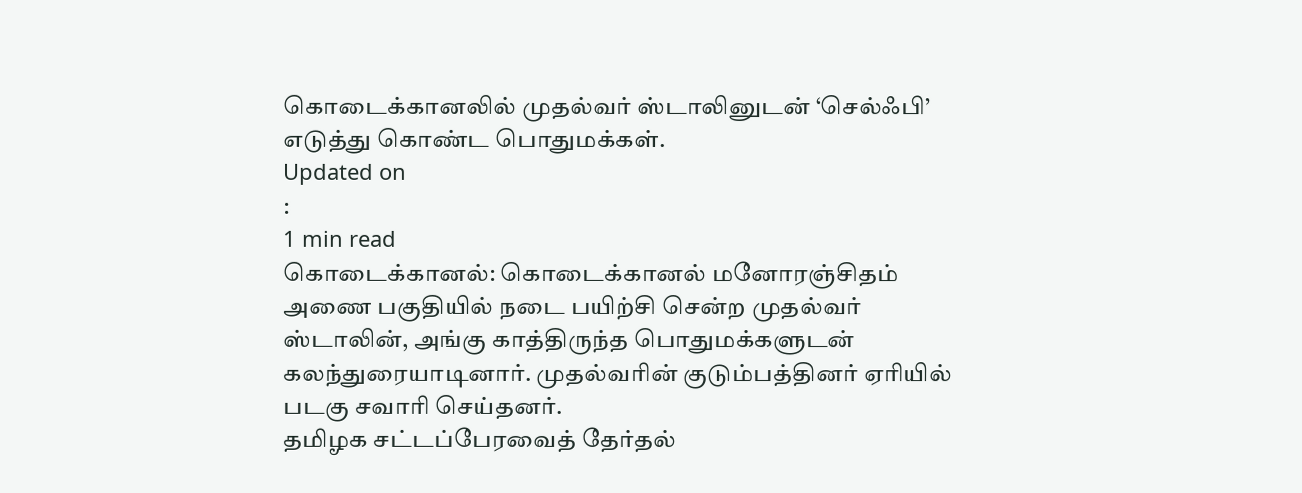கொடைக்கானலில் முதல்வர் ஸ்டாலினுடன் ‘செல்ஃபி’ எடுத்து கொண்ட பொதுமக்கள்.
Updated on
:
1 min read
கொடைக்கானல்: கொடைக்கானல் மனோரஞ்சிதம் அணை பகுதியில் நடை பயிற்சி சென்ற முதல்வர் ஸ்டாலின், அங்கு காத்திருந்த பொதுமக்களுடன் கலந்துரையாடினார். முதல்வரின் குடும்பத்தினர் ஏரியில் படகு சவாரி செய்தனர்.
தமிழக சட்டப்பேரவைத் தேர்தல்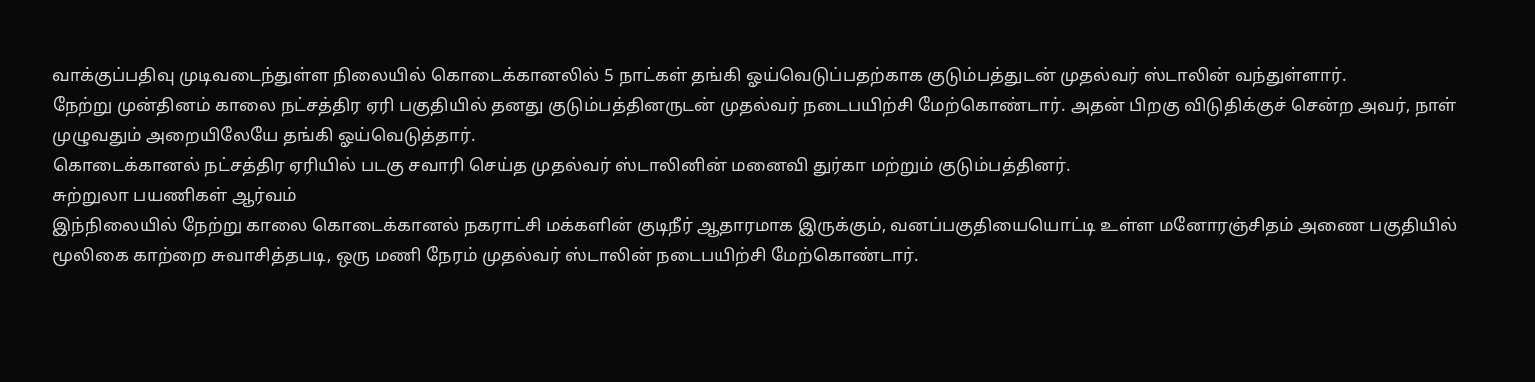வாக்குப்பதிவு முடிவடைந்துள்ள நிலையில் கொடைக்கானலில் 5 நாட்கள் தங்கி ஓய்வெடுப்பதற்காக குடும்பத்துடன் முதல்வர் ஸ்டாலின் வந்துள்ளார்.
நேற்று முன்தினம் காலை நட்சத்திர ஏரி பகுதியில் தனது குடும்பத்தினருடன் முதல்வர் நடைபயிற்சி மேற்கொண்டார். அதன் பிறகு விடுதிக்குச் சென்ற அவர், நாள் முழுவதும் அறையிலேயே தங்கி ஓய்வெடுத்தார்.
கொடைக்கானல் நட்சத்திர ஏரியில் படகு சவாரி செய்த முதல்வர் ஸ்டாலினின் மனைவி துர்கா மற்றும் குடும்பத்தினர்.
சுற்றுலா பயணிகள் ஆர்வம்
இந்நிலையில் நேற்று காலை கொடைக்கானல் நகராட்சி மக்களின் குடிநீர் ஆதாரமாக இருக்கும், வனப்பகுதியையொட்டி உள்ள மனோரஞ்சிதம் அணை பகுதியில் மூலிகை காற்றை சுவாசித்தபடி, ஒரு மணி நேரம் முதல்வர் ஸ்டாலின் நடைபயிற்சி மேற்கொண்டார்.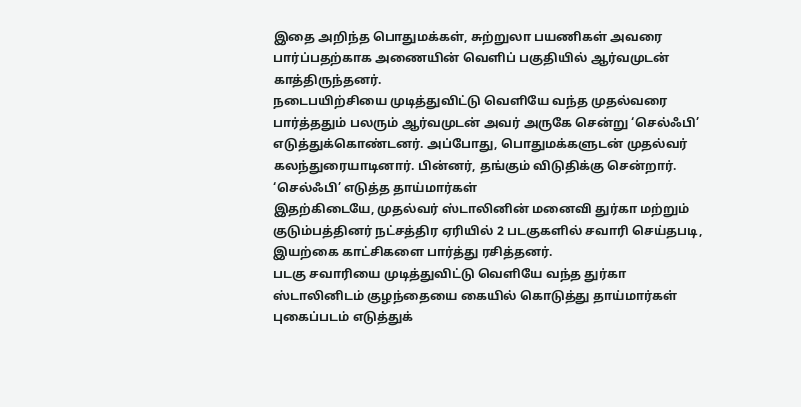இதை அறிந்த பொதுமக்கள், சுற்றுலா பயணிகள் அவரை பார்ப்பதற்காக அணையின் வெளிப் பகுதியில் ஆர்வமுடன் காத்திருந்தனர்.
நடைபயிற்சியை முடித்துவிட்டு வெளியே வந்த முதல்வரை பார்த்ததும் பலரும் ஆர்வமுடன் அவர் அருகே சென்று ‘செல்ஃபி’ எடுத்துக்கொண்டனர். அப்போது, பொதுமக்களுடன் முதல்வர் கலந்துரையாடினார். பின்னர், தங்கும் விடுதிக்கு சென்றார்.
‘செல்ஃபி’ எடுத்த தாய்மார்கள்
இதற்கிடையே, முதல்வர் ஸ்டாலினின் மனைவி துர்கா மற்றும் குடும்பத்தினர் நட்சத்திர ஏரியில் 2 படகுகளில் சவாரி செய்தபடி, இயற்கை காட்சிகளை பார்த்து ரசித்தனர்.
படகு சவாரியை முடித்துவிட்டு வெளியே வந்த துர்கா ஸ்டாலினிடம் குழந்தையை கையில் கொடுத்து தாய்மார்கள் புகைப்படம் எடுத்துக்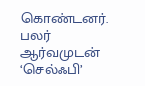கொண்டனர். பலர் ஆர்வமுடன் ‘செல்ஃபி’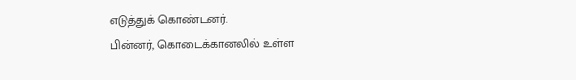எடுத்துக் கொண்டனர்.
பின்னர், கொடைக்கானலில் உள்ள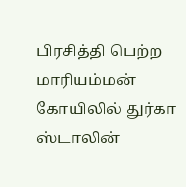பிரசித்தி பெற்ற மாரியம்மன் கோயிலில் துர்கா ஸ்டாலின்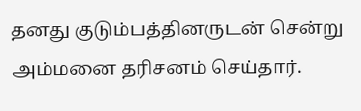தனது குடும்பத்தினருடன் சென்று அம்மனை தரிசனம் செய்தார்.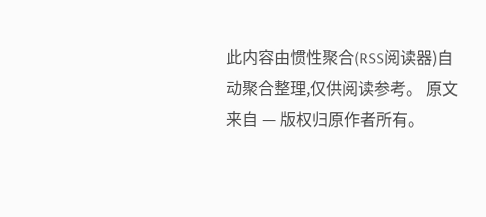此内容由惯性聚合(RSS阅读器)自动聚合整理,仅供阅读参考。 原文来自 — 版权归原作者所有。